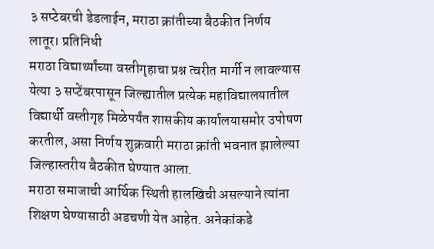३ सप्टेबरची डेडलाईन, मराठा क्रांतीच्या बैठकीत निर्णय
लातूर। प्रतिनिधी
मराठा विद्यार्थ्यांच्या वस्तीगृहाचा प्रश्न त्वरीत मार्गी न लावल्यास येत्या ३ सप्टेंबरपासून जिल्ह्यातील प्रत्येक महाविद्यालयातील विद्यार्थी वस्तीगृह मिळेपर्यंत शासकीय कार्यालयासमोर उपोषण करतील, असा निर्णय शुक्रवारी मराठा क्रांती भवनात झालेल्या जिल्हास्तरीय बैठकीत घेण्यात आला.
मराठा समाजाची आर्थिक स्थिती हालखिची असल्याने त्यांना शिक्षण घेण्यासाठी अडचणी येत आहेत. अनेकांकडे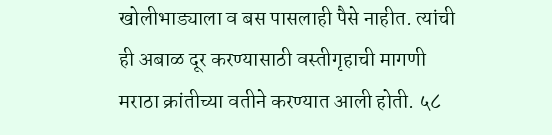खोलीभाड्याला व बस पासलाही पैसे नाहीत. त्यांची ही अबाळ दूर करण्यासाठी वस्तीगृहाची मागणी मराठा क्रांतीच्या वतीने करण्यात आली होती. ५८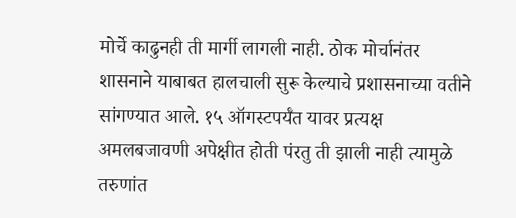मोर्चे काढुनही ती मार्गी लागली नाही. ठोक मोर्चानंतर शासनाने याबाबत हालचाली सुरू केल्याचे प्रशासनाच्या वतीने सांगण्यात आले. १५ ऑगस्टपर्यँत यावर प्रत्यक्ष अमलबजावणी अपेक्षीत होती पंरतु ती झाली नाही त्यामुळे तरुणांत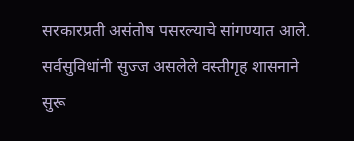सरकारप्रती असंतोष पसरल्याचे सांगण्यात आले. सर्वसुविधांनी सुज्ज असलेले वस्तीगृह शासनाने सुरू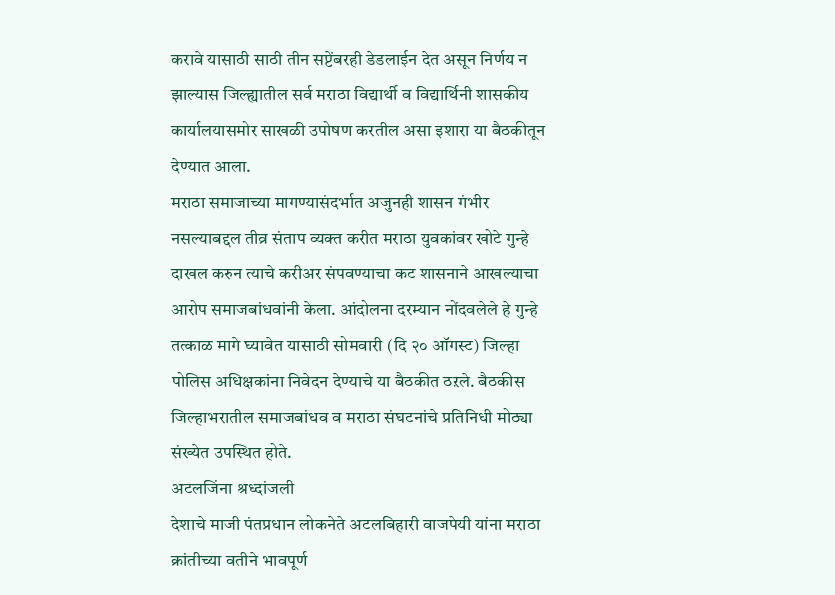करावे यासाठी साठी तीन सप्टेंबरही डेडलाईन देत असून निर्णय न झाल्यास जिल्ह्यातील सर्व मराठा विद्यार्थी व विद्यार्थिनी शासकीय कार्यालयासमोर साखळी उपोषण करतील असा इशारा या बैठकीतून देण्यात आला.
मराठा समाजाच्या मागण्यासंदर्भात अजुनही शासन गंभीर नसल्याबद्दल तीव्र संताप व्यक्त करीत मराठा युवकांवर खोटे गुन्हे दाखल करुन त्याचे करीअर संपवण्याचा कट शासनाने आखल्याचा आरोप समाजबांधवांनी केला. आंदोलना दरम्यान नोंदवलेले हे गुन्हे तत्काळ मागे घ्यावेत यासाठी सोमवारी (दि २० ऑगस्ट) जिल्हा पोलिस अधिक्षकांना निवेदन देण्याचे या बैठकीत ठऱले. बैठकीस जिल्हाभरातील समाजबांधव व मराठा संघटनांचे प्रतिनिधी मोठ्या संख्येत उपस्थित होते.
अटलजिंना श्रध्दांजली
देशाचे माजी पंतप्रधान लोकनेते अटलबिहारी वाजपेयी यांना मराठा क्रांतीच्या वतीने भावपूर्ण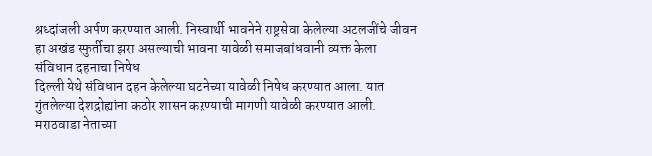श्रध्दांजली अर्पण करण्यात आली. निस्वार्थी भावनेने राष्ट्रसेवा केलेल्या अटलजींचे जीवन हा अखंड स्फुर्तीचा झरा असल्याची भावना यावेळी समाजबांधवानी व्यक्त केला
संविधान दहनाचा निषेध
दिल्ली येथे संविधान दहन केलेल्या घटनेच्या यावेळी निषेध करण्यात आला. यात गुंतलेल्या देशद्रोह्यांना कठोर शासन कऱण्याची मागणी यावेळी करण्यात आली.
मराठवाडा नेताच्या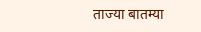ताज्या बातम्या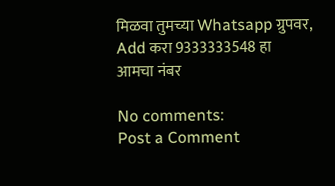मिळवा तुमच्या Whatsapp ग्रुपवर, Add करा 9333333548 हा आमचा नंबर

No comments:
Post a Comment